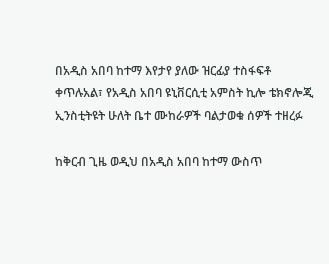በአዲስ አበባ ከተማ እየታየ ያለው ዝርፊያ ተስፋፍቶ ቀጥሉአል፣ የአዲስ አበባ ዩኒቨርሲቲ አምስት ኪሎ ቴክኖሎጂ ኢንስቲትዩት ሁለት ቤተ ሙከራዎች ባልታወቁ ሰዎች ተዘረፉ

ከቅርብ ጊዜ ወዲህ በአዲስ አበባ ከተማ ውስጥ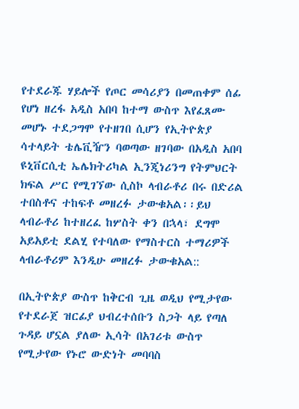የተደራጁ ሃይሎች የጦር መሳሪያን በመጠቀም ሰፊ የሆነ ዘረፋ አዲስ አበባ ከተማ ውስጥ እየፈጸሙ መሆኑ ተደጋግሞ የተዘገበ ሲሆን የኢትዮጵያ ሳተላይት ቴሌቪዥን ባወጣው ዘገባው በአዲስ አበባ ዩኒቨርሲቲ ኤሌክትሪካል ኢንጂነሪንግ የትምህርት ክፍል ሥር የሚገኘው ሲስኮ ላብራቶሪ በሩ በድሪል ተበስቶና ተከፍቶ መዘረፉ ታውቁአል፡፡ይህ ላብራቶሪ ከተዘረፈ ከሦስት ቀን በኋላ፣ ደግሞ አይአይቲ ደልሂ የተባለው የማስተርስ ተማሪዎች ላብራቶሪም እንዲሁ መዘረፉ ታውቁአል::

በኢትዮጵያ ውስጥ ከቅርብ ጊዜ ወዲህ የሚታየው የተደራጀ ዝርፊያ ህብረተሰቡን ስጋት ላይ የጣለ ጉዳይ ሆኗል ያለው ኢሳት በአገሪቱ ውስጥ የሚታየው የኑሮ ውድነት መባባስ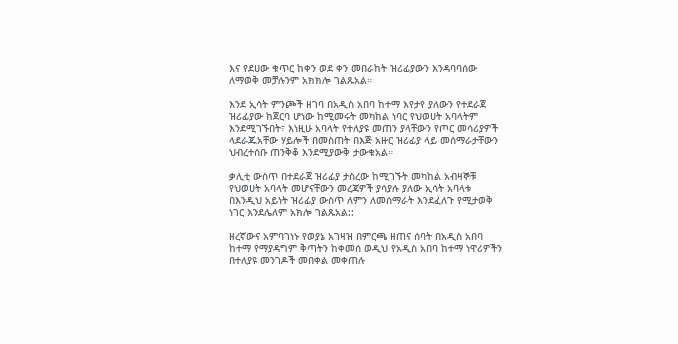እና የደሀው ቁጥር ከቀን ወደ ቀን መበራከት ዝሪፊያውን እንዳባባሰው ለማወቅ መቻሉንም አክክሎ ገልጹአል።

እንደ ኢሳት ምንጮች ዘገባ በአዲስ አበባ ከተማ እየታየ ያለውን የተደራጀ ዝሪፊያው ከጀርባ ሆነው ከሚመሩት መካከል ነባር የህወሀት አባላትም እንደሚገኙበት፣ እነዚሁ አባላት የተለያዩ መጠን ያላቸውን የጦር መሳሪያዎች ላደራጁአቸው ሃይሎች በመስጠት በእጅ አዙር ዝሪፊያ ላይ መሰማራታቸውን ህብረተሰቡ ጠንቅቆ እንደሚያውቅ ታውቁአል።

ቃሊቲ ውስጥ በተደራጀ ዝሪፊያ ታስረው ከሚገኙት መካከል አብዛኞቹ የህወሀት አባላት መሆናቸውን መረጃዎች ያሳያሉ ያለው ኢሳት አባላቱ በእንዲህ አይነት ዝሪፊያ ውስጥ ለምን ለመሰማራት እንደፈለጉ የሚታወቅ ነገር እንደሌለም አክሎ ገልጹአል::

ዘረኛውና አምባገነኑ የወያኔ አገዛዝ በምርጫ ዘጠና ሰባት በአዲስ አበባ ከተማ የማያዳግም ቅጣትን ከቀመሰ ወዲህ የአዲስ አበባ ከተማ ነዋሪዎችን በተለያዩ መንገዶች መበቀል መቀጠሉ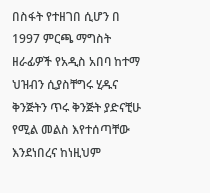በስፋት የተዘገበ ሲሆን በ 1997 ምርጫ ማግስት ዘራፊዎች የአዲስ አበባ ከተማ ህዝብን ሲያስቸግሩ ሂዱና ቅንጅትን ጥሩ ቅንጅት ያድናቺሁ የሚል መልስ እየተሰጣቸው እንደነበረና ከነዚህም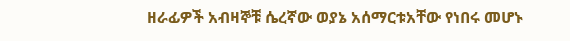ዘራፊዎች አብዛኞቹ ሴረኛው ወያኔ አሰማርቱአቸው የነበሩ መሆኑ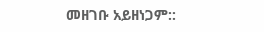መዘገቡ አይዘነጋም::